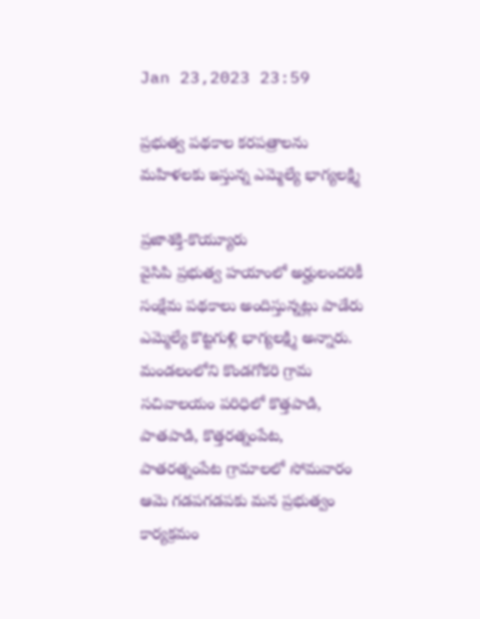Jan 23,2023 23:59

ప్రభుత్వ పథకాల కరపత్రాలను మహిళలకు ఇస్తున్న ఎమ్మెల్యే భాగ్యలక్ష్మి

ప్రజాశక్తి-కొయ్యూరు
వైసిపి ప్రభుత్వ హయాంలో అర్హులందరికీ సంక్షేమ పథకాలు అందిస్తున్నట్లు పాడేరు ఎమ్మెల్యే కొట్టగుళ్లి భాగ్యలక్ష్మి అన్నారు. మండలంలోని కొండగోకరి గ్రామ సచివాలయం పరిధిలో కొత్తపాడి, పాతపాడి, కొత్తరత్నంపేట, పాతరత్నంపేట గ్రామాలలో సోమవారం ఆమె గడపగడపకు మన ప్రభుత్వం కార్యక్రమం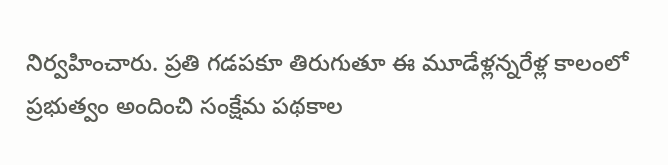నిర్వహించారు. ప్రతి గడపకూ తిరుగుతూ ఈ మూడేళ్లన్నరేళ్ల కాలంలో ప్రభుత్వం అందించి సంక్షేమ పథకాల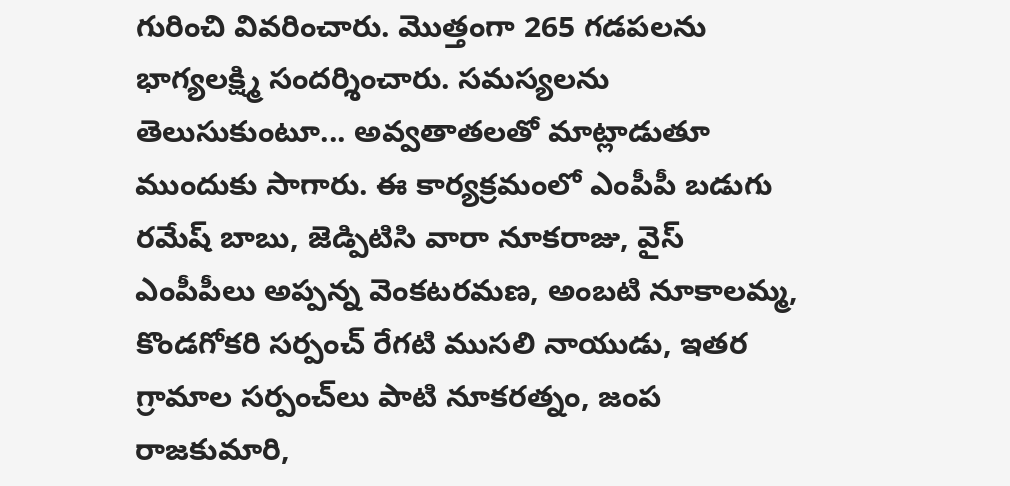గురించి వివరించారు. మొత్తంగా 265 గడపలను భాగ్యలక్ష్మి సందర్శించారు. సమస్యలను తెలుసుకుంటూ... అవ్వతాతలతో మాట్లాడుతూ ముందుకు సాగారు. ఈ కార్యక్రమంలో ఎంపీపీ బడుగు రమేష్‌ బాబు, జెడ్పిటిసి వారా నూకరాజు, వైస్‌ ఎంపీపీలు అప్పన్న వెంకటరమణ, అంబటి నూకాలమ్మ, కొండగోకరి సర్పంచ్‌ రేగటి ముసలి నాయుడు, ఇతర గ్రామాల సర్పంచ్‌లు పాటి నూకరత్నం, జంప రాజకుమారి,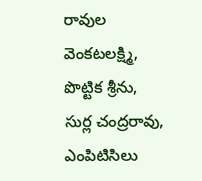రావుల వెంకటలక్ష్మి, పొట్టిక శ్రీను, సుర్ల చంద్రరావు, ఎంపిటిసిలు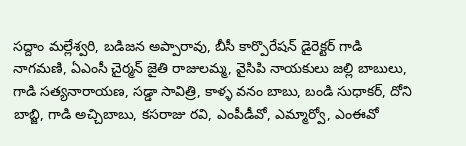సద్దాం మల్లేశ్వరి, బడిజన అప్పారావు, బీసీ కార్పొరేషన్‌ డైరెక్టర్‌ గాడి నాగమణి, ఏఎంసీ చైర్మన్‌ జైతి రాజులమ్మ, వైసిపి నాయకులు జల్లి బాబులు, గాడి సత్యనారాయణ, సడ్డా సావిత్రి, కాళ్ళ వనం బాబు, బండి సుధాకర్‌, దోని బాబ్జి, గాడి అచ్చిబాబు, కసరాజు రవి, ఎంపీడీవో, ఎమ్మార్వో, ఎంఈవో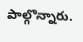పాల్గొన్నారు.